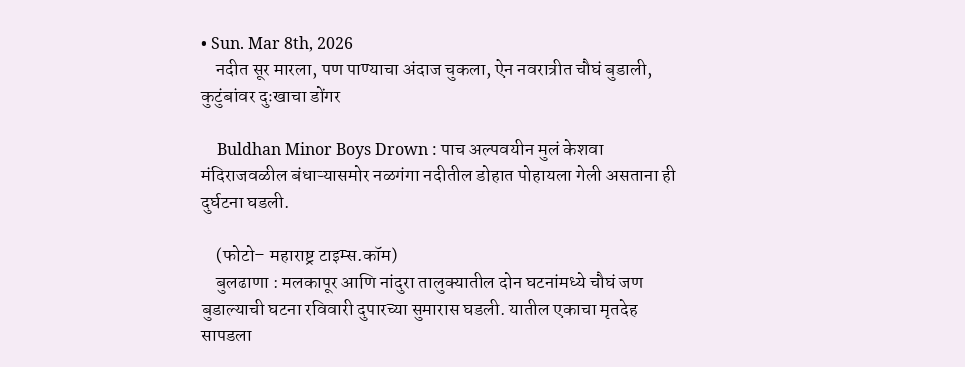• Sun. Mar 8th, 2026
    नदीत सूर मारला, पण पाण्याचा अंदाज चुकला, ऐन नवरात्रीत चौघं बुडाली, कुटुंबांवर दुःखाचा डोंगर

    Buldhan Minor Boys Drown : पाच अल्पवयीन मुलं केशवा मंदिराजवळील बंधाऱ्यासमोर नळगंगा नदीतील डोहात पोहायला गेली असताना ही दुर्घटना घडली.

    (फोटो– महाराष्ट्र टाइम्स.कॉम)
    बुलढाणा : मलकापूर आणि नांदुरा तालुक्यातील दोन घटनांमध्ये चौघं जण बुडाल्याची घटना रविवारी दुपारच्या सुमारास घडली. यातील एकाचा मृतदेह सापडला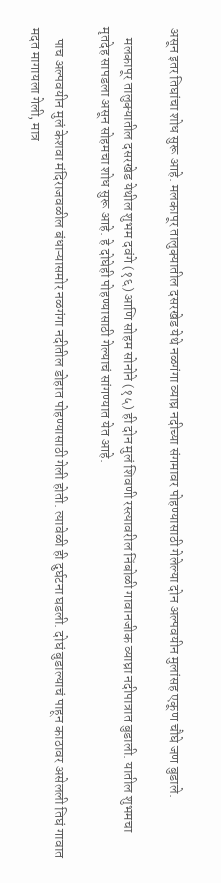असून इतर तिघांचा शोध सुरू आहे. मलकापूर तालुक्यातील दसरखेड येथे नळगंगा व्याघ्र नदीच्या संगमावर पोहण्यासाठी गेलेल्या दोन अल्पवयीन मुलांसह एकूण चौघे जण बुडाले.

    मलकापूर तालुक्यातील दसरखेड येथील शुभम दवंगे (१६) आणि सोहम सोनोने (१५) ही दोन मुलं शिवणी रस्त्यावरील निंबोळी गावानजीक व्याघ्रा नदीपात्रात बुडाली. यातील शुभमचा मृतदेह सापडला असून सोहमचा शोध सुरू आहे. हे दोघेही पोहण्यासाठी गेल्याचं सांगण्यात येत आहे.

    पाच अल्पवयीन मुलं केशवा मंदिराजवळील बंधाऱ्यासमोर नळगंगा नदीतील डोहात पोहण्यासाठी गेली होती. त्यावेळी ही दुर्घटना घडली. दोघं बुडाल्याचं पाहून काठावर असेलली तिघं गावात मदत मागायला गेली, मात्र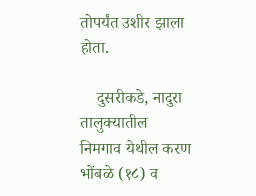तोपर्यंत उशीर झाला होता.

    दुसरीकडे, नादुरा तालुक्यातील निमगाव येथील करण भोंबळे (१८) व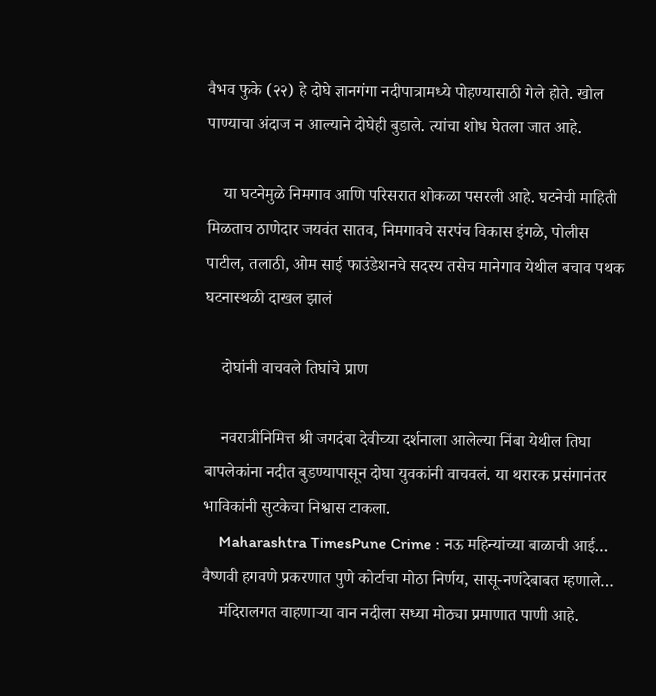वैभव फुके (२२) हे दोघे ज्ञानगंगा नदीपात्रामध्ये पोहण्यासाठी गेले होते. खोल पाण्याचा अंदाज न आल्याने दोघेही बुडाले. त्यांचा शोध घेतला जात आहे.

    या घटनेमुळे निमगाव आणि परिसरात शोकळा पसरली आहे. घटनेची माहिती मिळताच ठाणेदार जयवंत सातव, निमगावचे सरपंच विकास इंगळे, पोलीस पाटील, तलाठी, ओम साई फाउंडेशनचे सदस्य तसेच मानेगाव येथील बचाव पथक घटनास्थळी दाखल झालं

    दोघांनी वाचवले तिघांचे प्राण

    नवरात्रीनिमित्त श्री जगदंबा देवीच्या दर्शनाला आलेल्या निंबा येथील तिघा बापलेकांना नदीत बुडण्यापासून दोघा युवकांनी वाचवलं. या थरारक प्रसंगानंतर भाविकांनी सुटकेचा निश्वास टाकला.
    Maharashtra TimesPune Crime : नऊ महिन्यांच्या बाळाची आई… वैष्णवी हगवणे प्रकरणात पुणे कोर्टाचा मोठा निर्णय, सासू-नणंदेबाबत म्हणाले…
    मंदिरालगत वाहणाऱ्या वान नदीला सध्या मोठ्या प्रमाणात पाणी आहे.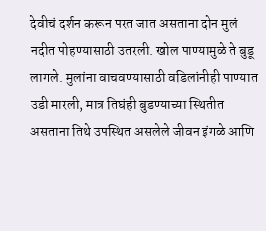देवीचं दर्शन करून परत जात असताना दोन मुलं नदीत पोहण्यासाठी उतरली. खोल पाण्यामुळे ते बुडू लागले. मुलांना वाचवण्यासाठी वडिलांनीही पाण्यात उडी मारली, मात्र तिघंही बुडण्याच्या स्थितीत असताना तिथे उपस्थित असलेले जीवन इंगळे आणि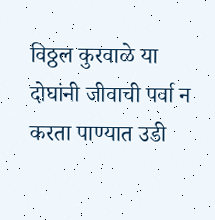विठ्ठल कुरवाळे या दोघांनी जीवाची पर्वा न करता पाण्यात उडी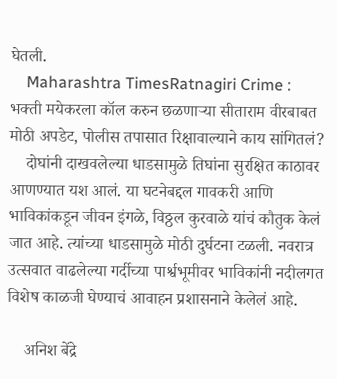घेतली.
    Maharashtra TimesRatnagiri Crime : भक्ती मयेकरला कॉल करुन छळणाऱ्या सीताराम वीरबाबत मोठी अपडेट, पोलीस तपासात रिक्षावाल्याने काय सांगितलं?
    दोघांनी दाखवलेल्या धाडसामुळे तिघांना सुरक्षित काठावर आणण्यात यश आलं. या घटनेबद्दल गावकरी आणि भाविकांकडून जीवन इंगळे, विठ्ठल कुरवाळे यांचं कौतुक केलं जात आहे. त्यांच्या धाडसामुळे मोठी दुर्घटना टळली. नवरात्र उत्सवात वाढलेल्या गर्दीच्या पार्श्वभूमीवर भाविकांनी नदीलगत विशेष काळजी घेण्याचं आवाहन प्रशासनाने केलेलं आहे.

    अनिश बेंद्रे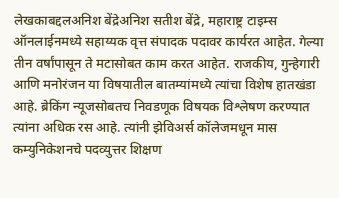लेखकाबद्दलअनिश बेंद्रेअनिश सतीश बेंद्रे, महाराष्ट्र टाइम्स ऑनलाईनमध्ये सहाय्यक वृत्त संपादक पदावर कार्यरत आहेत. गेल्या तीन वर्षांपासून ते मटासोबत काम करत आहेत. राजकीय, गुन्हेगारी आणि मनोरंजन या विषयातील बातम्यांमध्ये त्यांचा विशेष हातखंडा आहे. ब्रेकिंग न्यूजसोबतच निवडणूक विषयक विश्लेषण करण्यात त्यांना अधिक रस आहे. त्यांनी झेविअर्स कॉलेजमधून मास कम्युनिकेशनचे पदव्युत्तर शिक्षण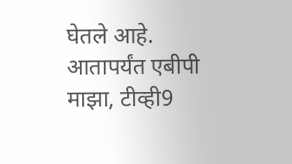घेतले आहे. आतापर्यंत एबीपी माझा, टीव्ही9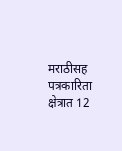मराठीसह पत्रकारिता क्षेत्रात 12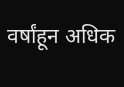वर्षांहून अधिक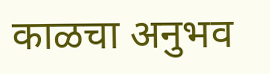काळचा अनुभव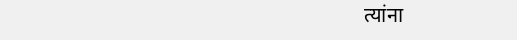त्यांना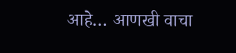आहे… आणखी वाचा